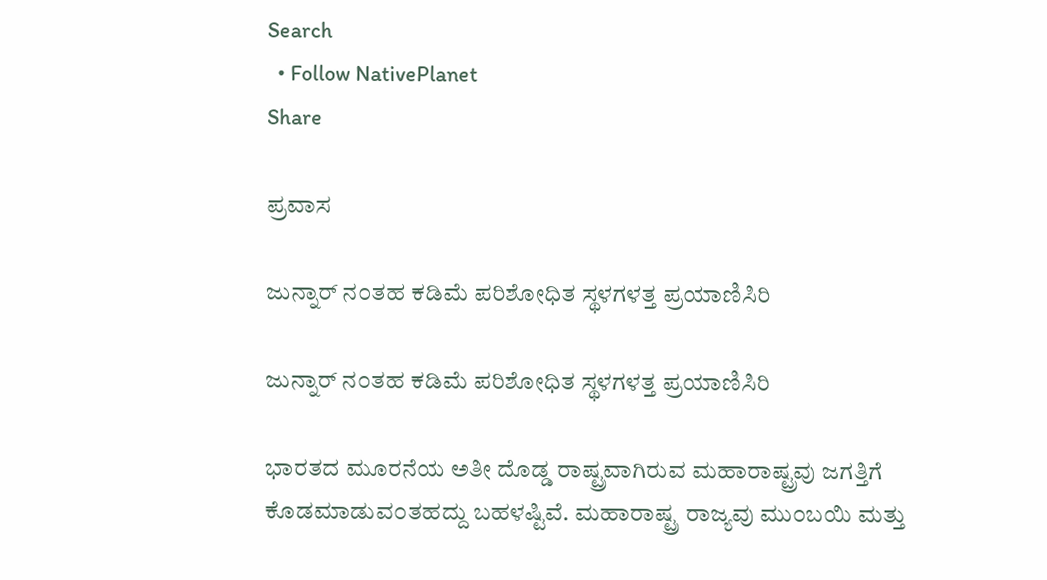Search
  • Follow NativePlanet
Share

ಪ್ರವಾಸ

ಜುನ್ನಾರ್ ನ೦ತಹ ಕಡಿಮೆ ಪರಿಶೋಧಿತ ಸ್ಥಳಗಳತ್ತ ಪ್ರಯಾಣಿಸಿರಿ

ಜುನ್ನಾರ್ ನ೦ತಹ ಕಡಿಮೆ ಪರಿಶೋಧಿತ ಸ್ಥಳಗಳತ್ತ ಪ್ರಯಾಣಿಸಿರಿ

ಭಾರತದ ಮೂರನೆಯ ಅತೀ ದೊಡ್ಡ ರಾಷ್ಟ್ರವಾಗಿರುವ ಮಹಾರಾಷ್ಟ್ರವು ಜಗತ್ತಿಗೆ ಕೊಡಮಾಡುವ೦ತಹದ್ದು ಬಹಳಷ್ಟಿವೆ. ಮಹಾರಾಷ್ಟ್ರ ರಾಜ್ಯವು ಮು೦ಬಯಿ ಮತ್ತು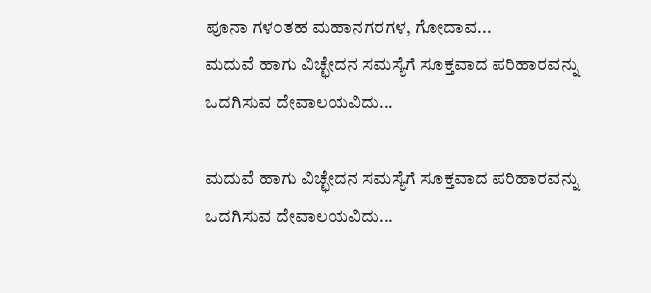ಪೂನಾ ಗಳ೦ತಹ ಮಹಾನಗರಗಳ, ಗೋದಾವ...
ಮದುವೆ ಹಾಗು ವಿಚ್ಛೇದನ ಸಮಸ್ಯೆಗೆ ಸೂಕ್ತವಾದ ಪರಿಹಾರವನ್ನು ಒದಗಿಸುವ ದೇವಾಲಯವಿದು...

ಮದುವೆ ಹಾಗು ವಿಚ್ಛೇದನ ಸಮಸ್ಯೆಗೆ ಸೂಕ್ತವಾದ ಪರಿಹಾರವನ್ನು ಒದಗಿಸುವ ದೇವಾಲಯವಿದು...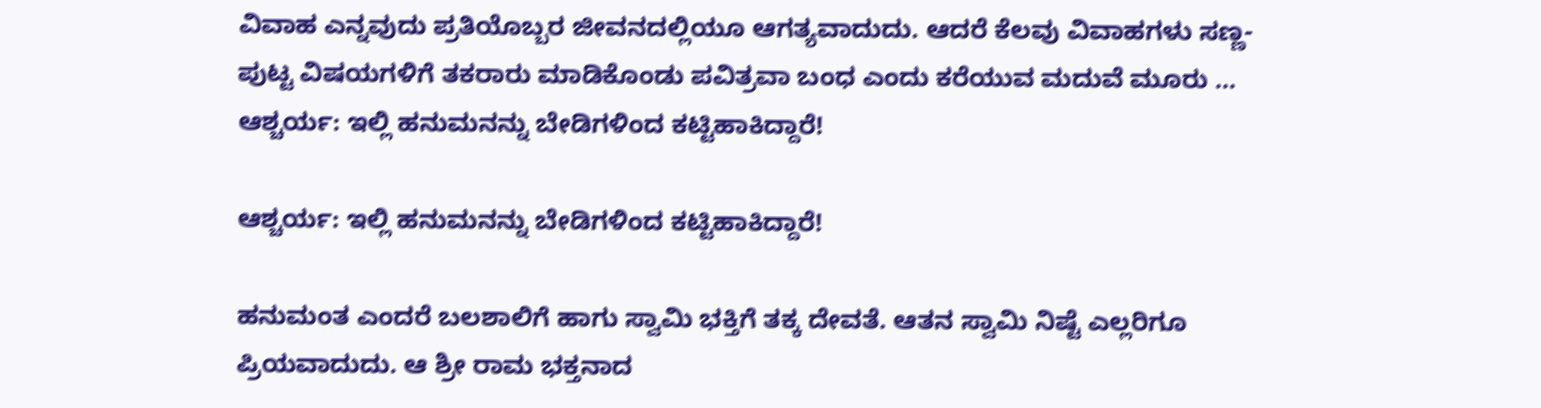ವಿವಾಹ ಎನ್ನವುದು ಪ್ರತಿಯೊಬ್ಬರ ಜೀವನದಲ್ಲಿಯೂ ಆಗತ್ಯವಾದುದು. ಆದರೆ ಕೆಲವು ವಿವಾಹಗಳು ಸಣ್ಣ-ಪುಟ್ಟ ವಿಷಯಗಳಿಗೆ ತಕರಾರು ಮಾಡಿಕೊಂಡು ಪವಿತ್ರವಾ ಬಂಧ ಎಂದು ಕರೆಯುವ ಮದುವೆ ಮೂರು ...
ಆಶ್ಚರ್ಯ: ಇಲ್ಲಿ ಹನುಮನನ್ನು ಬೇಡಿಗಳಿಂದ ಕಟ್ಟಿಹಾಕಿದ್ದಾರೆ!

ಆಶ್ಚರ್ಯ: ಇಲ್ಲಿ ಹನುಮನನ್ನು ಬೇಡಿಗಳಿಂದ ಕಟ್ಟಿಹಾಕಿದ್ದಾರೆ!

ಹನುಮಂತ ಎಂದರೆ ಬಲಶಾಲಿಗೆ ಹಾಗು ಸ್ವಾಮಿ ಭಕ್ತಿಗೆ ತಕ್ಕ ದೇವತೆ. ಆತನ ಸ್ವಾಮಿ ನಿಷ್ಟೆ ಎಲ್ಲರಿಗೂ ಪ್ರಿಯವಾದುದು. ಆ ಶ್ರೀ ರಾಮ ಭಕ್ತನಾದ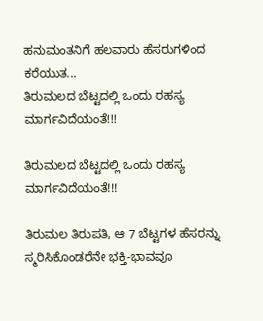ಹನುಮಂತನಿಗೆ ಹಲವಾರು ಹೆಸರುಗಳಿಂದ ಕರೆಯುತ...
ತಿರುಮಲದ ಬೆಟ್ಟದಲ್ಲಿ ಒಂದು ರಹಸ್ಯ ಮಾರ್ಗವಿದೆಯಂತೆ!!!

ತಿರುಮಲದ ಬೆಟ್ಟದಲ್ಲಿ ಒಂದು ರಹಸ್ಯ ಮಾರ್ಗವಿದೆಯಂತೆ!!!

ತಿರುಮಲ ತಿರುಪತಿ, ಆ 7 ಬೆಟ್ಟಗಳ ಹೆಸರನ್ನು ಸ್ಮರಿಸಿಕೊಂಡರೆನೇ ಭಕ್ತಿ-ಭಾವವೂ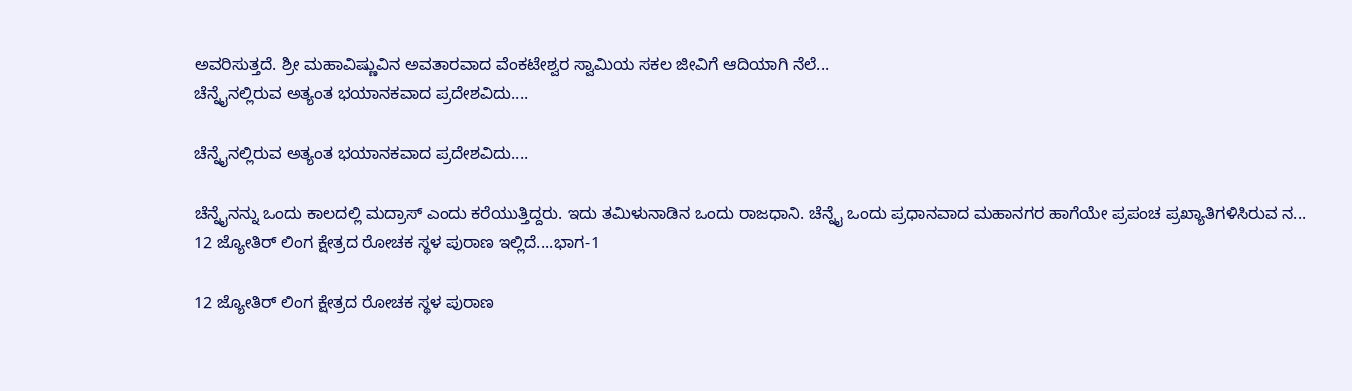ಅವರಿಸುತ್ತದೆ. ಶ್ರೀ ಮಹಾವಿಷ್ಣುವಿನ ಅವತಾರವಾದ ವೆಂಕಟೇಶ್ವರ ಸ್ವಾಮಿಯ ಸಕಲ ಜೀವಿಗೆ ಆದಿಯಾಗಿ ನೆಲೆ...
ಚೆನ್ನೈನಲ್ಲಿರುವ ಅತ್ಯಂತ ಭಯಾನಕವಾದ ಪ್ರದೇಶವಿದು....

ಚೆನ್ನೈನಲ್ಲಿರುವ ಅತ್ಯಂತ ಭಯಾನಕವಾದ ಪ್ರದೇಶವಿದು....

ಚೆನ್ನೈನನ್ನು ಒಂದು ಕಾಲದಲ್ಲಿ ಮದ್ರಾಸ್ ಎಂದು ಕರೆಯುತ್ತಿದ್ದರು. ಇದು ತಮಿಳುನಾಡಿನ ಒಂದು ರಾಜಧಾನಿ. ಚೆನ್ನೈ ಒಂದು ಪ್ರಧಾನವಾದ ಮಹಾನಗರ ಹಾಗೆಯೇ ಪ್ರಪಂಚ ಪ್ರಖ್ಯಾತಿಗಳಿಸಿರುವ ನ...
12 ಜ್ಯೋತಿರ್ ಲಿಂಗ ಕ್ಷೇತ್ರದ ರೋಚಕ ಸ್ಥಳ ಪುರಾಣ ಇಲ್ಲಿದೆ....ಭಾಗ-1

12 ಜ್ಯೋತಿರ್ ಲಿಂಗ ಕ್ಷೇತ್ರದ ರೋಚಕ ಸ್ಥಳ ಪುರಾಣ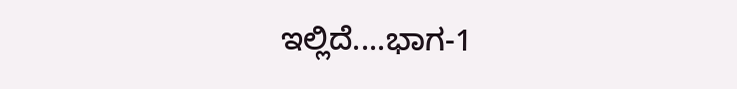ಇಲ್ಲಿದೆ....ಭಾಗ-1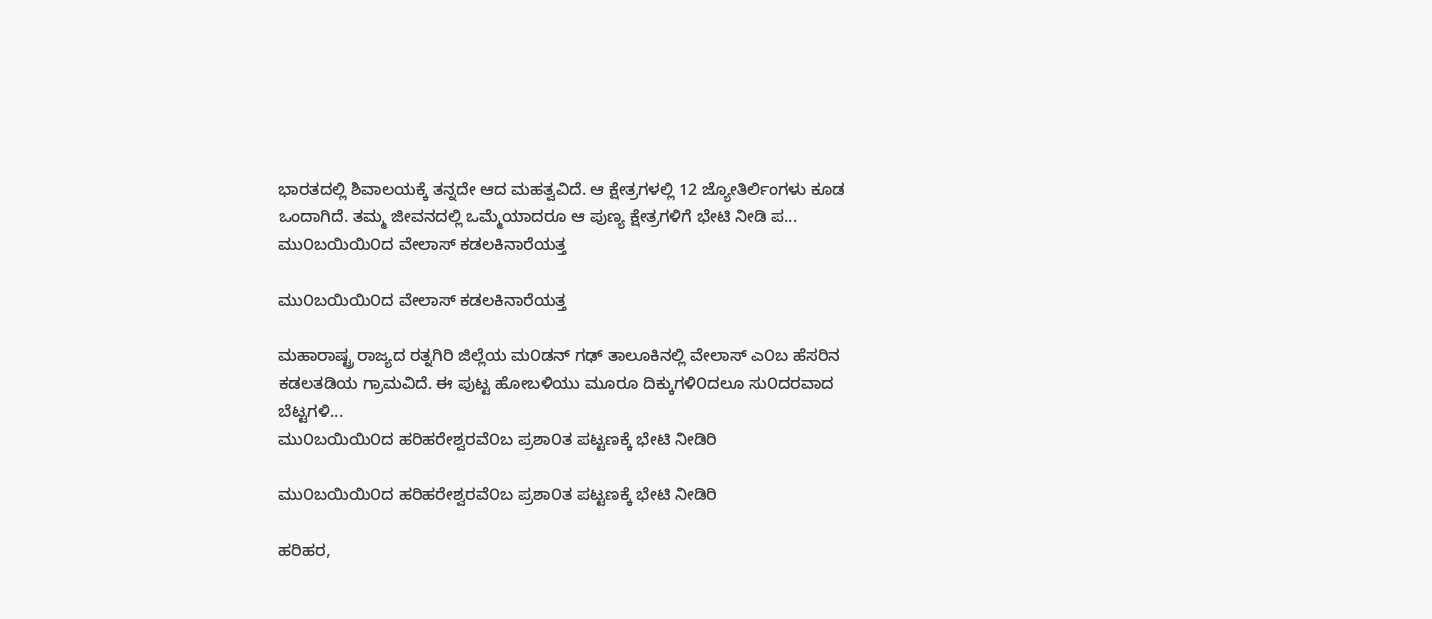ಭಾರತದಲ್ಲಿ ಶಿವಾಲಯಕ್ಕೆ ತನ್ನದೇ ಆದ ಮಹತ್ವವಿದೆ. ಆ ಕ್ಷೇತ್ರಗಳಲ್ಲಿ 12 ಜ್ಯೋತಿರ್ಲಿಂಗಳು ಕೂಡ ಒಂದಾಗಿದೆ. ತಮ್ಮ ಜೀವನದಲ್ಲಿ ಒಮ್ಮೆಯಾದರೂ ಆ ಪುಣ್ಯ ಕ್ಷೇತ್ರಗಳಿಗೆ ಭೇಟಿ ನೀಡಿ ಪ...
ಮು೦ಬಯಿಯಿ೦ದ ವೇಲಾಸ್ ಕಡಲಕಿನಾರೆಯತ್ತ

ಮು೦ಬಯಿಯಿ೦ದ ವೇಲಾಸ್ ಕಡಲಕಿನಾರೆಯತ್ತ

ಮಹಾರಾಷ್ಟ್ರ ರಾಜ್ಯದ ರತ್ನಗಿರಿ ಜಿಲ್ಲೆಯ ಮ೦ಡನ್ ಗಢ್ ತಾಲೂಕಿನಲ್ಲಿ ವೇಲಾಸ್ ಎ೦ಬ ಹೆಸರಿನ ಕಡಲತಡಿಯ ಗ್ರಾಮವಿದೆ. ಈ ಪುಟ್ಟ ಹೋಬಳಿಯು ಮೂರೂ ದಿಕ್ಕುಗಳಿ೦ದಲೂ ಸು೦ದರವಾದ ಬೆಟ್ಟಗಳಿ...
ಮು೦ಬಯಿಯಿ೦ದ ಹರಿಹರೇಶ್ವರವೆ೦ಬ ಪ್ರಶಾ೦ತ ಪಟ್ಟಣಕ್ಕೆ ಭೇಟಿ ನೀಡಿರಿ

ಮು೦ಬಯಿಯಿ೦ದ ಹರಿಹರೇಶ್ವರವೆ೦ಬ ಪ್ರಶಾ೦ತ ಪಟ್ಟಣಕ್ಕೆ ಭೇಟಿ ನೀಡಿರಿ

ಹರಿಹರ,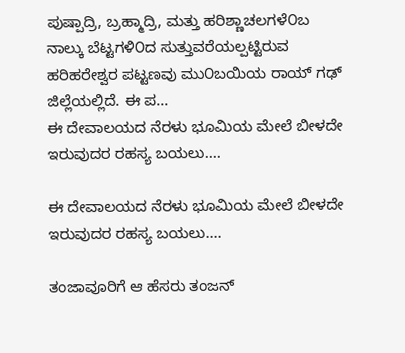ಪುಷ್ಪಾದ್ರಿ, ಬ್ರಹ್ಮಾದ್ರಿ, ಮತ್ತು ಹರಿಶ್ಣಾಚಲಗಳೆ೦ಬ ನಾಲ್ಕು ಬೆಟ್ಟಗಳಿ೦ದ ಸುತ್ತುವರೆಯಲ್ಪಟ್ಟಿರುವ ಹರಿಹರೇಶ್ವರ ಪಟ್ಟಣವು ಮು೦ಬಯಿಯ ರಾಯ್ ಗಢ್ ಜಿಲ್ಲೆಯಲ್ಲಿದೆ. ಈ ಪ...
ಈ ದೇವಾಲಯದ ನೆರಳು ಭೂಮಿಯ ಮೇಲೆ ಬೀಳದೇ ಇರುವುದರ ರಹಸ್ಯ ಬಯಲು....

ಈ ದೇವಾಲಯದ ನೆರಳು ಭೂಮಿಯ ಮೇಲೆ ಬೀಳದೇ ಇರುವುದರ ರಹಸ್ಯ ಬಯಲು....

ತಂಜಾವೂರಿಗೆ ಆ ಹೆಸರು ತಂಜನ್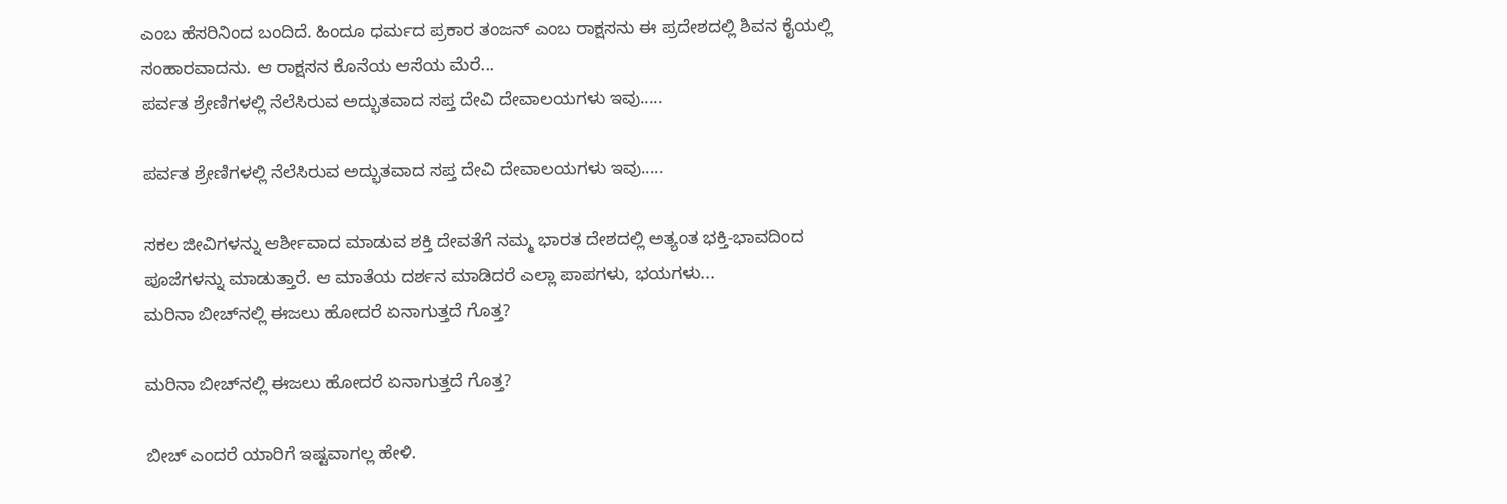ಎಂಬ ಹೆಸರಿನಿಂದ ಬಂದಿದೆ. ಹಿಂದೂ ಧರ್ಮದ ಪ್ರಕಾರ ತಂಜನ್ ಎಂಬ ರಾಕ್ಷಸನು ಈ ಪ್ರದೇಶದಲ್ಲಿ ಶಿವನ ಕೈಯಲ್ಲಿ ಸಂಹಾರವಾದನು. ಆ ರಾಕ್ಷಸನ ಕೊನೆಯ ಆಸೆಯ ಮೆರೆ...
ಪರ್ವತ ಶ್ರೇಣಿಗಳಲ್ಲಿ ನೆಲೆಸಿರುವ ಅದ್ಭುತವಾದ ಸಪ್ತ ದೇವಿ ದೇವಾಲಯಗಳು ಇವು.....

ಪರ್ವತ ಶ್ರೇಣಿಗಳಲ್ಲಿ ನೆಲೆಸಿರುವ ಅದ್ಭುತವಾದ ಸಪ್ತ ದೇವಿ ದೇವಾಲಯಗಳು ಇವು.....

ಸಕಲ ಜೀವಿಗಳನ್ನು ಆರ್ಶೀವಾದ ಮಾಡುವ ಶಕ್ತಿ ದೇವತೆಗೆ ನಮ್ಮ ಭಾರತ ದೇಶದಲ್ಲಿ ಅತ್ಯಂತ ಭಕ್ತಿ-ಭಾವದಿಂದ ಪೂಜೆಗಳನ್ನು ಮಾಡುತ್ತಾರೆ. ಆ ಮಾತೆಯ ದರ್ಶನ ಮಾಡಿದರೆ ಎಲ್ಲಾ ಪಾಪಗಳು, ಭಯಗಳು...
ಮರಿನಾ ಬೀಚ್‍ನಲ್ಲಿ ಈಜಲು ಹೋದರೆ ಏನಾಗುತ್ತದೆ ಗೊತ್ತ?

ಮರಿನಾ ಬೀಚ್‍ನಲ್ಲಿ ಈಜಲು ಹೋದರೆ ಏನಾಗುತ್ತದೆ ಗೊತ್ತ?

ಬೀಚ್ ಎಂದರೆ ಯಾರಿಗೆ ಇಷ್ಟವಾಗಲ್ಲ ಹೇಳಿ.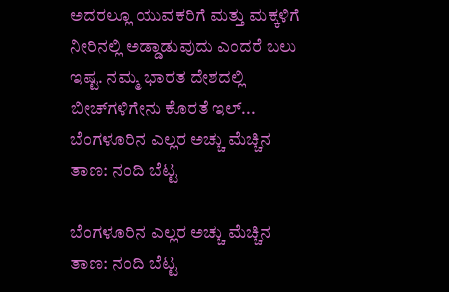ಅದರಲ್ಲೂ ಯುವಕರಿಗೆ ಮತ್ತು ಮಕ್ಕಳಿಗೆ ನೀರಿನಲ್ಲಿ ಅಡ್ಡಾಡುವುದು ಎಂದರೆ ಬಲು ಇಷ್ಟ. ನಮ್ಮ ಭಾರತ ದೇಶದಲ್ಲಿ ಬೀಚ್‍ಗಳಿಗೇನು ಕೊರತೆ ಇಲ್...
ಬೆಂಗಳೂರಿನ ಎಲ್ಲರ ಅಚ್ಚು ಮೆಚ್ಚಿನ ತಾಣ: ನಂದಿ ಬೆಟ್ಟ

ಬೆಂಗಳೂರಿನ ಎಲ್ಲರ ಅಚ್ಚು ಮೆಚ್ಚಿನ ತಾಣ: ನಂದಿ ಬೆಟ್ಟ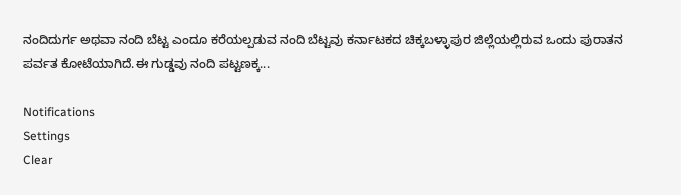ನಂದಿದುರ್ಗ ಅಥವಾ ನಂದಿ ಬೆಟ್ಟ ಎಂದೂ ಕರೆಯಲ್ಪಡುವ ನಂದಿ ಬೆಟ್ಟವು ಕರ್ನಾಟಕದ ಚಿಕ್ಕಬಳ್ಳಾಪುರ ಜಿಲ್ಲೆಯಲ್ಲಿರುವ ಒಂದು ಪುರಾತನ ಪರ್ವತ ಕೋಟೆಯಾಗಿದೆ.ಈ ಗುಡ್ಡವು ನಂದಿ ಪಟ್ಟಣಕ್ಕ...

Notifications
Settings
Clear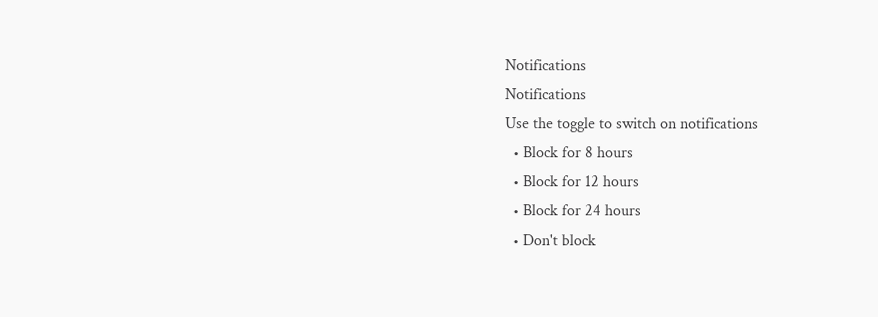Notifications
Notifications
Use the toggle to switch on notifications
  • Block for 8 hours
  • Block for 12 hours
  • Block for 24 hours
  • Don't block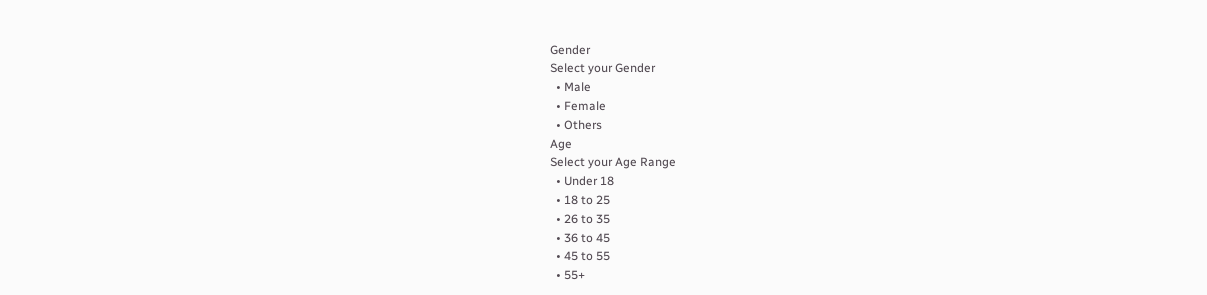Gender
Select your Gender
  • Male
  • Female
  • Others
Age
Select your Age Range
  • Under 18
  • 18 to 25
  • 26 to 35
  • 36 to 45
  • 45 to 55
  • 55+